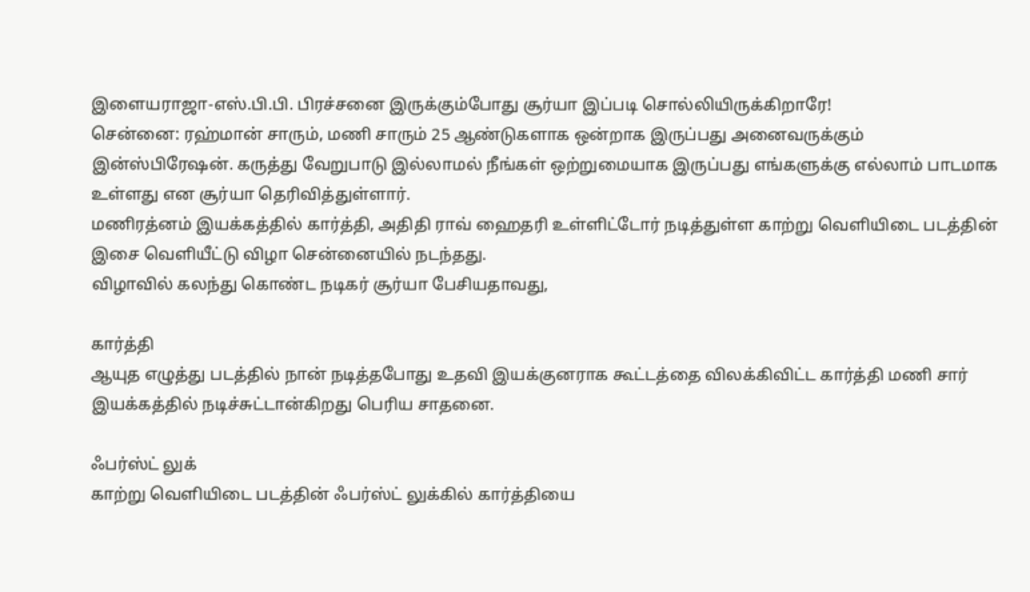இளையராஜா-எஸ்.பி.பி. பிரச்சனை இருக்கும்போது சூர்யா இப்படி சொல்லியிருக்கிறாரே!
சென்னை: ரஹ்மான் சாரும், மணி சாரும் 25 ஆண்டுகளாக ஒன்றாக இருப்பது அனைவருக்கும் இன்ஸ்பிரேஷன். கருத்து வேறுபாடு இல்லாமல் நீங்கள் ஒற்றுமையாக இருப்பது எங்களுக்கு எல்லாம் பாடமாக உள்ளது என சூர்யா தெரிவித்துள்ளார்.
மணிரத்னம் இயக்கத்தில் கார்த்தி, அதிதி ராவ் ஹைதரி உள்ளிட்டோர் நடித்துள்ள காற்று வெளியிடை படத்தின் இசை வெளியீட்டு விழா சென்னையில் நடந்தது.
விழாவில் கலந்து கொண்ட நடிகர் சூர்யா பேசியதாவது,

கார்த்தி
ஆயுத எழுத்து படத்தில் நான் நடித்தபோது உதவி இயக்குனராக கூட்டத்தை விலக்கிவிட்ட கார்த்தி மணி சார் இயக்கத்தில் நடிச்சுட்டான்கிறது பெரிய சாதனை.

ஃபர்ஸ்ட் லுக்
காற்று வெளியிடை படத்தின் ஃபர்ஸ்ட் லுக்கில் கார்த்தியை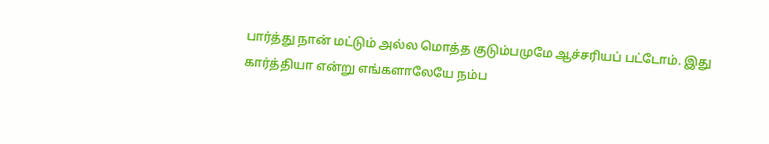பார்த்து நான் மட்டும் அல்ல மொத்த குடும்பமுமே ஆச்சரியப் பட்டோம். இது கார்த்தியா என்று எங்களாலேயே நம்ப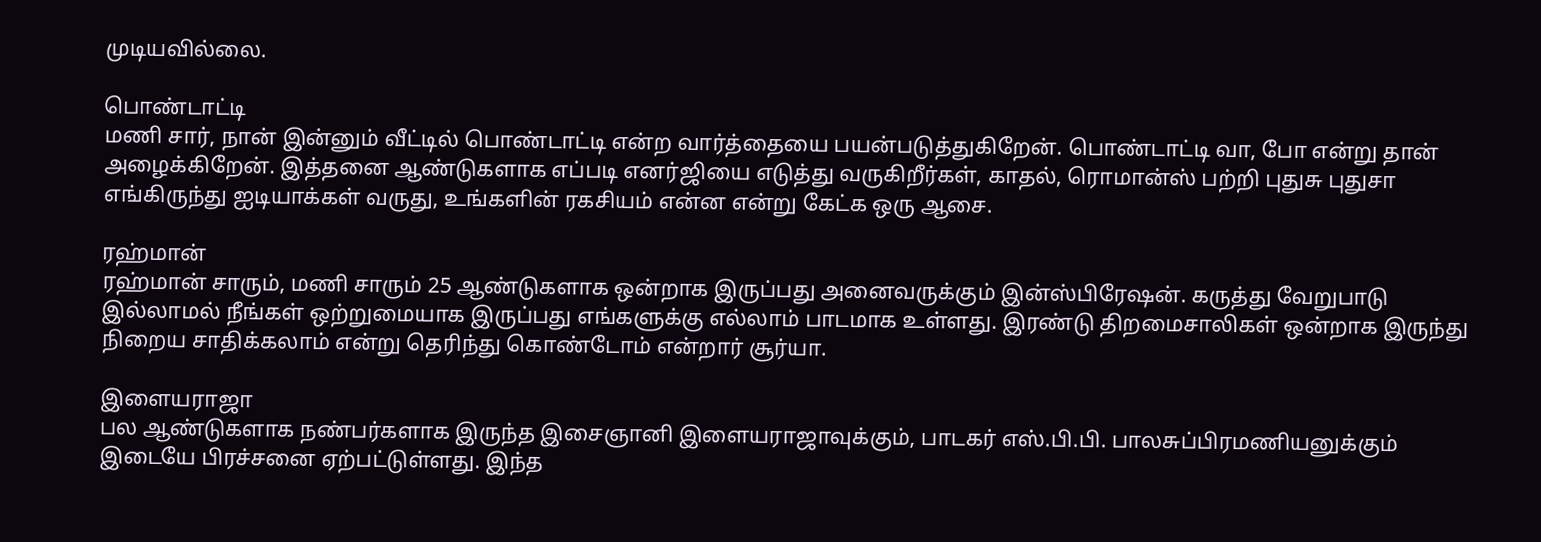முடியவில்லை.

பொண்டாட்டி
மணி சார், நான் இன்னும் வீட்டில் பொண்டாட்டி என்ற வார்த்தையை பயன்படுத்துகிறேன். பொண்டாட்டி வா, போ என்று தான் அழைக்கிறேன். இத்தனை ஆண்டுகளாக எப்படி எனர்ஜியை எடுத்து வருகிறீர்கள், காதல், ரொமான்ஸ் பற்றி புதுசு புதுசா எங்கிருந்து ஐடியாக்கள் வருது, உங்களின் ரகசியம் என்ன என்று கேட்க ஒரு ஆசை.

ரஹ்மான்
ரஹ்மான் சாரும், மணி சாரும் 25 ஆண்டுகளாக ஒன்றாக இருப்பது அனைவருக்கும் இன்ஸ்பிரேஷன். கருத்து வேறுபாடு இல்லாமல் நீங்கள் ஒற்றுமையாக இருப்பது எங்களுக்கு எல்லாம் பாடமாக உள்ளது. இரண்டு திறமைசாலிகள் ஒன்றாக இருந்து நிறைய சாதிக்கலாம் என்று தெரிந்து கொண்டோம் என்றார் சூர்யா.

இளையராஜா
பல ஆண்டுகளாக நண்பர்களாக இருந்த இசைஞானி இளையராஜாவுக்கும், பாடகர் எஸ்.பி.பி. பாலசுப்பிரமணியனுக்கும் இடையே பிரச்சனை ஏற்பட்டுள்ளது. இந்த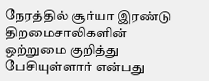நேரத்தில் சூர்யா இரண்டு திறமைசாலிகளின் ஒற்றுமை குறித்து பேசியுள்ளார் என்பது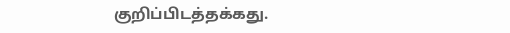குறிப்பிடத்தக்கது.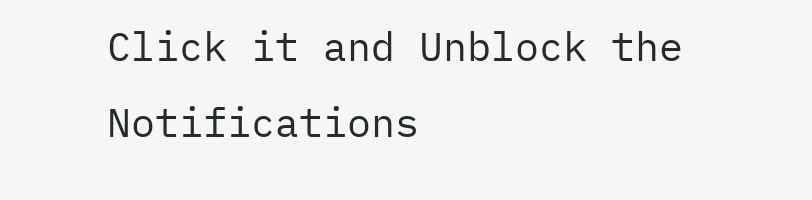Click it and Unblock the Notifications